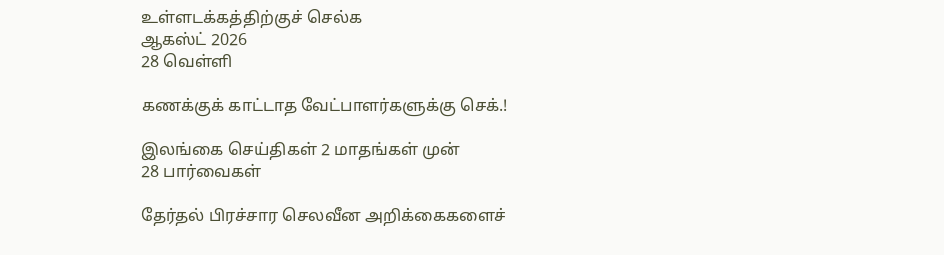உள்ளடக்கத்திற்குச் செல்க
ஆகஸ்ட் 2026
28 வெள்ளி

கணக்குக் காட்டாத வேட்பாளர்களுக்கு செக்.!

இலங்கை செய்திகள் 2 மாதங்கள் முன்
28 பார்வைகள்

தேர்தல் பிரச்சார செலவீன அறிக்கைகளைச்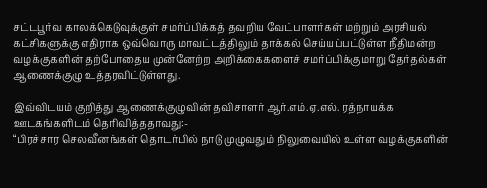சட்டபூர்வ காலக்கெடுவுக்குள் சமர்ப்பிக்கத் தவறிய வேட்பாளர்கள் மற்றும் அரசியல் கட்சிகளுக்கு எதிராக ஒவ்வொரு மாவட்டத்திலும் தாக்கல் செய்யப்பட்டுள்ள நீதிமன்ற வழக்குகளின் தற்போதைய முன்னேற்ற அறிக்கைகளைச் சமர்ப்பிக்குமாறு தேர்தல்கள் ஆணைக்குழு உத்தரவிட்டுள்ளது.

இவ்விடயம் குறித்து ஆணைக்குழுவின் தவிசாளர் ஆர்.எம்.ஏ.எல். ரத்நாயக்க ஊடகங்களிடம் தெரிவித்ததாவது:-
“பிரச்சார செலவீனங்கள் தொடர்பில் நாடு முழுவதும் நிலுவையில் உள்ள வழக்குகளின்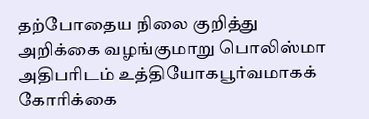தற்போதைய நிலை குறித்து அறிக்கை வழங்குமாறு பொலிஸ்மா அதிபரிடம் உத்தியோகபூர்வமாகக் கோரிக்கை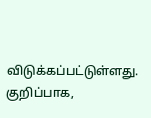விடுக்கப்பட்டுள்ளது. குறிப்பாக,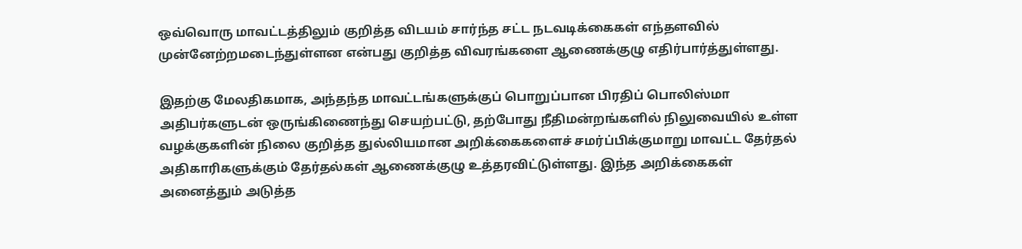ஒவ்வொரு மாவட்டத்திலும் குறித்த விடயம் சார்ந்த சட்ட நடவடிக்கைகள் எந்தளவில் முன்னேற்றமடைந்துள்ளன என்பது குறித்த விவரங்களை ஆணைக்குழு எதிர்பார்த்துள்ளது.

இதற்கு மேலதிகமாக, அந்தந்த மாவட்டங்களுக்குப் பொறுப்பான பிரதிப் பொலிஸ்மா அதிபர்களுடன் ஒருங்கிணைந்து செயற்பட்டு, தற்போது நீதிமன்றங்களில் நிலுவையில் உள்ள வழக்குகளின் நிலை குறித்த துல்லியமான அறிக்கைகளைச் சமர்ப்பிக்குமாறு மாவட்ட தேர்தல் அதிகாரிகளுக்கும் தேர்தல்கள் ஆணைக்குழு உத்தரவிட்டுள்ளது. இந்த அறிக்கைகள் அனைத்தும் அடுத்த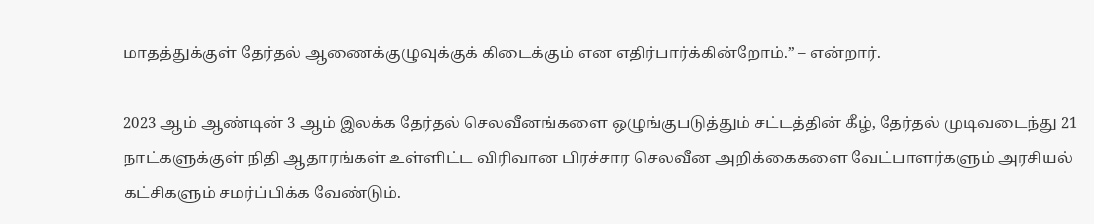மாதத்துக்குள் தேர்தல் ஆணைக்குழுவுக்குக் கிடைக்கும் என எதிர்பார்க்கின்றோம்.” – என்றார்.

2023 ஆம் ஆண்டின் 3 ஆம் இலக்க தேர்தல் செலவீனங்களை ஒழுங்குபடுத்தும் சட்டத்தின் கீழ், தேர்தல் முடிவடைந்து 21 நாட்களுக்குள் நிதி ஆதாரங்கள் உள்ளிட்ட விரிவான பிரச்சார செலவீன அறிக்கைகளை வேட்பாளர்களும் அரசியல் கட்சிகளும் சமர்ப்பிக்க வேண்டும்.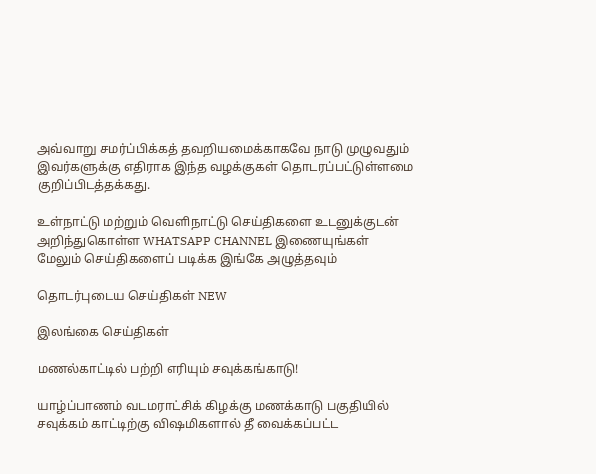அவ்வாறு சமர்ப்பிக்கத் தவறியமைக்காகவே நாடு முழுவதும் இவர்களுக்கு எதிராக இந்த வழக்குகள் தொடரப்பட்டுள்ளமை குறிப்பிடத்தக்கது.

உள்நாட்டு மற்றும் வெளிநாட்டு செய்திகளை உடனுக்குடன் அறிந்துகொள்ள WHATSAPP CHANNEL இணையுங்கள்
மேலும் செய்திகளைப் படிக்க இங்கே அழுத்தவும்

தொடர்புடைய செய்திகள் NEW

இலங்கை செய்திகள்

மணல்காட்டில் பற்றி எரியும் சவுக்கங்காடு!

யாழ்ப்பாணம் வடமராட்சிக் கிழக்கு மணக்காடு பகுதியில் சவுக்கம் காட்டிற்கு விஷமிகளால் தீ வைக்கப்பட்ட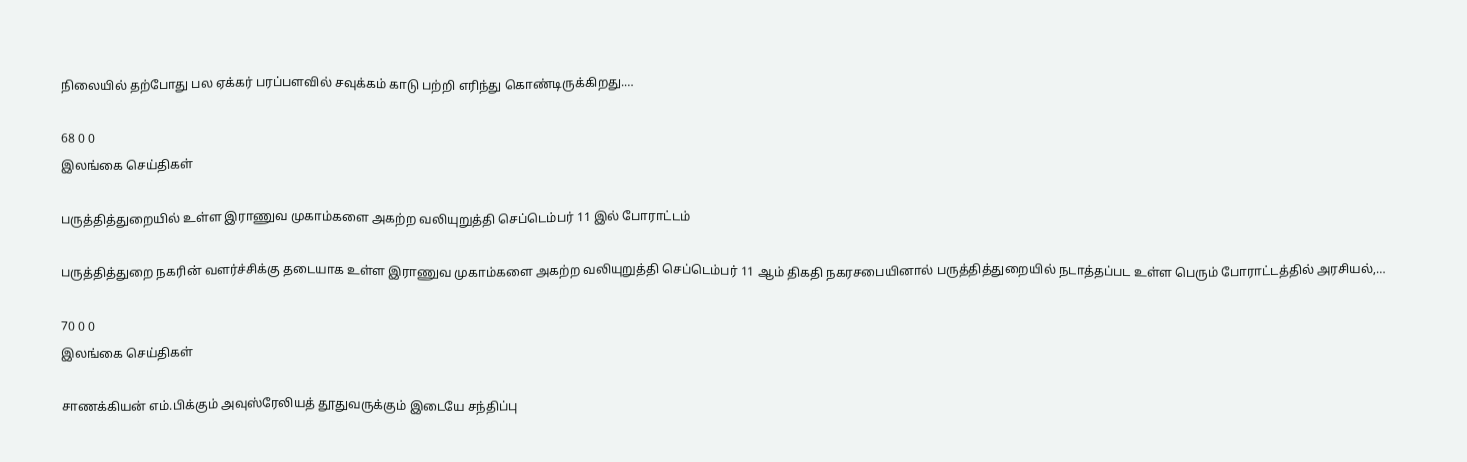நிலையில் தற்போது பல ஏக்கர் பரப்பளவில் சவுக்கம் காடு பற்றி எரிந்து கொண்டிருக்கிறது.…

68 0 0
இலங்கை செய்திகள்

பருத்தித்துறையில் உள்ள இராணுவ முகாம்களை அகற்ற வலியுறுத்தி செப்டெம்பர் 11 இல் போராட்டம்

பருத்தித்துறை நகரின் வளர்ச்சிக்கு தடையாக உள்ள இராணுவ முகாம்களை அகற்ற வலியுறுத்தி செப்டெம்பர் 11 ஆம் திகதி நகரசபையினால் பருத்தித்துறையில் நடாத்தப்பட உள்ள பெரும் போராட்டத்தில் அரசியல்,…

70 0 0
இலங்கை செய்திகள்

சாணக்கியன் எம்.பிக்கும் அவுஸ்ரேலியத் தூதுவருக்கும் இடையே சந்திப்பு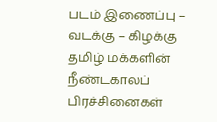படம் இணைப்பு – வடக்கு – கிழக்கு தமிழ் மக்களின் நீண்டகாலப் பிரச்சினைகள்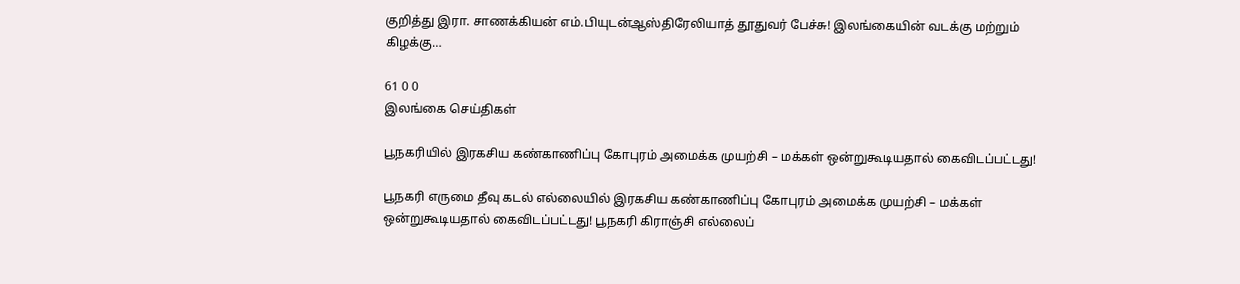குறித்து இரா. சாணக்கியன் எம்.பியுடன்ஆஸ்திரேலியாத் தூதுவர் பேச்சு! இலங்கையின் வடக்கு மற்றும் கிழக்கு…

61 0 0
இலங்கை செய்திகள்

பூநகரியில் இரகசிய கண்காணிப்பு கோபுரம் அமைக்க முயற்சி – மக்கள் ஒன்றுகூடியதால் கைவிடப்பட்டது!

பூநகரி எருமை தீவு கடல் எல்லையில் இரகசிய கண்காணிப்பு கோபுரம் அமைக்க முயற்சி – மக்கள் ஒன்றுகூடியதால் கைவிடப்பட்டது! பூநகரி கிராஞ்சி எல்லைப்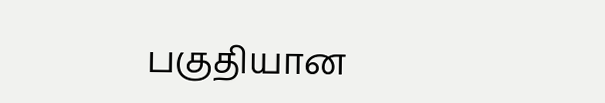பகுதியான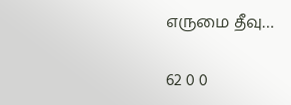எருமை தீவு…

62 0 0